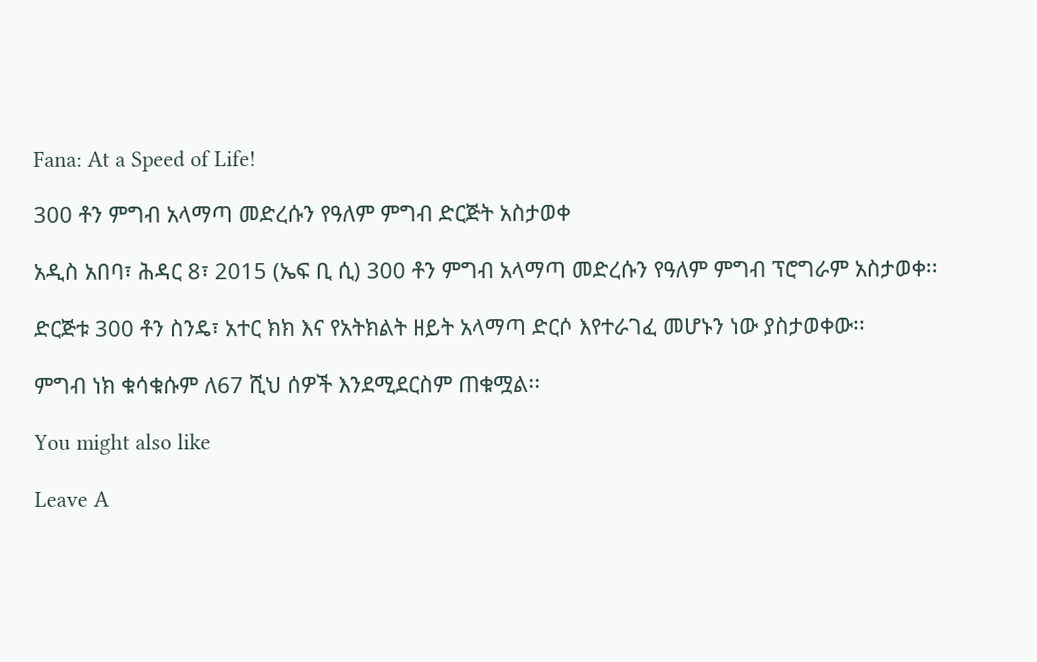Fana: At a Speed of Life!

300 ቶን ምግብ አላማጣ መድረሱን የዓለም ምግብ ድርጅት አስታወቀ

አዲስ አበባ፣ ሕዳር 8፣ 2015 (ኤፍ ቢ ሲ) 300 ቶን ምግብ አላማጣ መድረሱን የዓለም ምግብ ፕሮግራም አስታወቀ፡፡

ድርጅቱ 300 ቶን ስንዴ፣ አተር ክክ እና የአትክልት ዘይት አላማጣ ድርሶ እየተራገፈ መሆኑን ነው ያስታወቀው፡፡

ምግብ ነክ ቁሳቁሱም ለ67 ሺህ ሰዎች እንደሚደርስም ጠቁሟል፡፡

You might also like

Leave A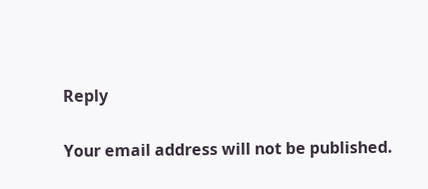Reply

Your email address will not be published.